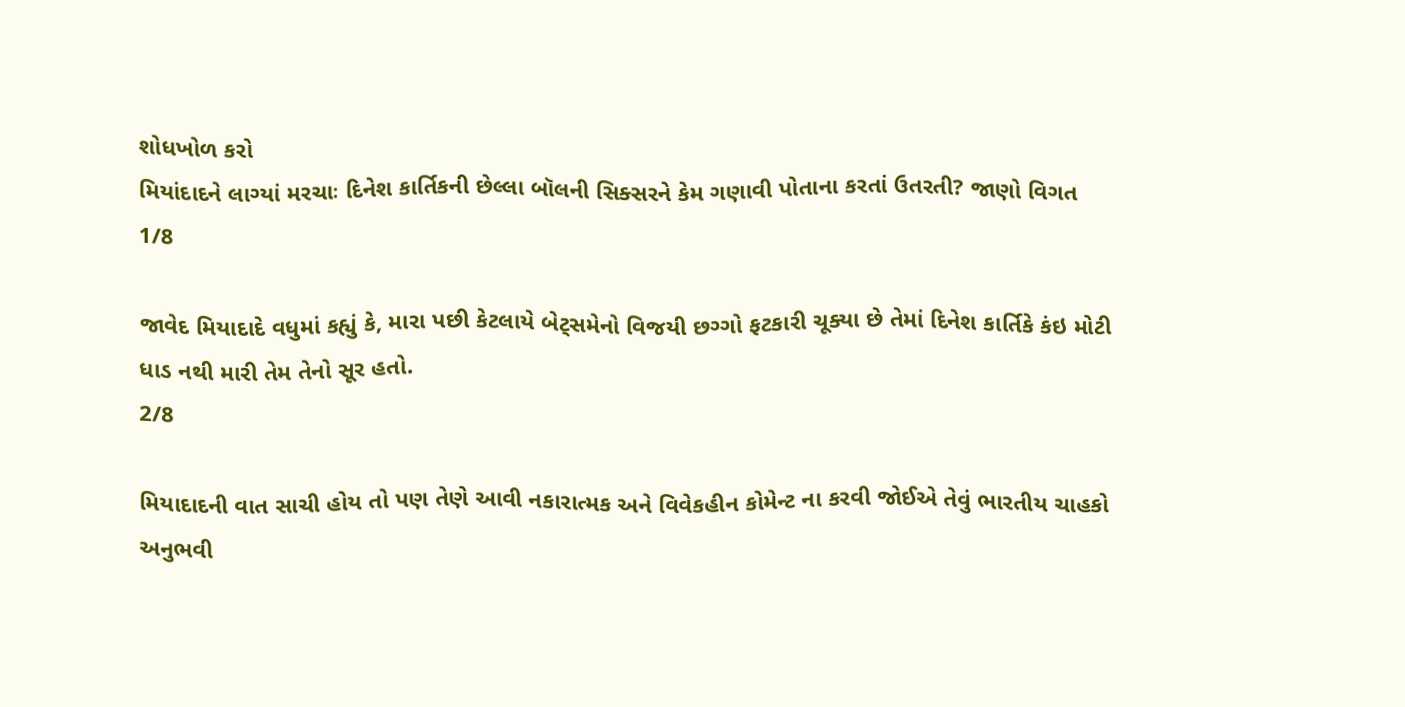શોધખોળ કરો
મિયાંદાદને લાગ્યાં મરચાઃ દિનેશ કાર્તિકની છેલ્લા બૉલની સિક્સરને કેમ ગણાવી પોતાના કરતાં ઉતરતી? જાણો વિગત
1/8

જાવેદ મિયાદાદે વધુમાં કહ્યું કે, મારા પછી કેટલાયે બેટ્સમેનો વિજયી છગ્ગો ફટકારી ચૂક્યા છે તેમાં દિનેશ કાર્તિકે કંઇ મોટી ધાડ નથી મારી તેમ તેનો સૂર હતો.
2/8

મિયાદાદની વાત સાચી હોય તો પણ તેણે આવી નકારાત્મક અને વિવેકહીન કોમેન્ટ ના કરવી જોઈએ તેવું ભારતીય ચાહકો અનુભવી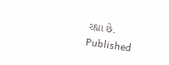રહ્યા છે.
Published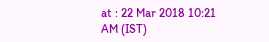at : 22 Mar 2018 10:21 AM (IST)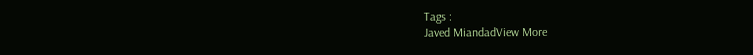Tags :
Javed MiandadView More